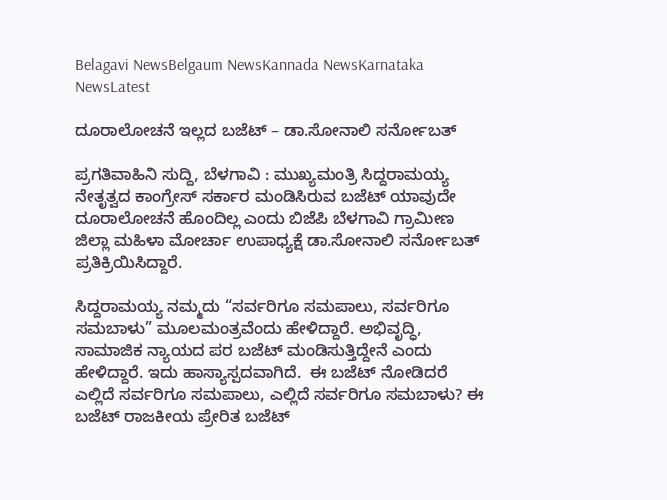Belagavi NewsBelgaum NewsKannada NewsKarnataka NewsLatest

ದೂರಾಲೋಚನೆ ಇಲ್ಲದ ಬಜೆಟ್ – ಡಾ.ಸೋನಾಲಿ ಸರ್ನೋಬತ್

ಪ್ರಗತಿವಾಹಿನಿ ಸುದ್ದಿ, ಬೆಳಗಾವಿ : ಮುಖ್ಯಮಂತ್ರಿ ಸಿದ್ದರಾಮಯ್ಯ ನೇತೃತ್ವದ ಕಾಂಗ್ರೇಸ್ ಸರ್ಕಾರ ಮಂಡಿಸಿರುವ ಬಜೆಟ್ ಯಾವುದೇ ದೂರಾಲೋಚನೆ ಹೊಂದಿಲ್ಲ ಎಂದು ಬಿಜೆಪಿ ಬೆಳಗಾವಿ ಗ್ರಾಮೀಣ ಜಿಲ್ಲಾ ಮಹಿಳಾ ಮೋರ್ಚಾ ಉಪಾಧ್ಯಕ್ಷೆ ಡಾ.ಸೋನಾಲಿ ಸರ್ನೋಬತ್ ಪ್ರತಿಕ್ರಿಯಿಸಿದ್ದಾರೆ.

ಸಿದ್ದರಾಮಯ್ಯ ನಮ್ಮದು “ಸರ್ವರಿಗೂ ಸಮಪಾಲು, ಸರ್ವರಿಗೂ ಸಮಬಾಳು” ಮೂಲಮಂತ್ರವೆಂದು ಹೇಳಿದ್ದಾರೆ. ಅಭಿವೃದ್ಧಿ, ಸಾಮಾಜಿಕ ನ್ಯಾಯದ ಪರ ಬಜೆಟ್ ಮಂಡಿಸುತ್ತಿದ್ದೇನೆ ಎಂದು ಹೇಳಿದ್ದಾರೆ. ಇದು ಹಾಸ್ಯಾಸ್ಪದವಾಗಿದೆ.  ಈ ಬಜೆಟ್ ನೋಡಿದರೆ ಎಲ್ಲಿದೆ ಸರ್ವರಿಗೂ ಸಮಪಾಲು, ಎಲ್ಲಿದೆ ಸರ್ವರಿಗೂ ಸಮಬಾಳು? ಈ ಬಜೆಟ್ ರಾಜಕೀಯ ಪ್ರೇರಿತ ಬಜೆಟ್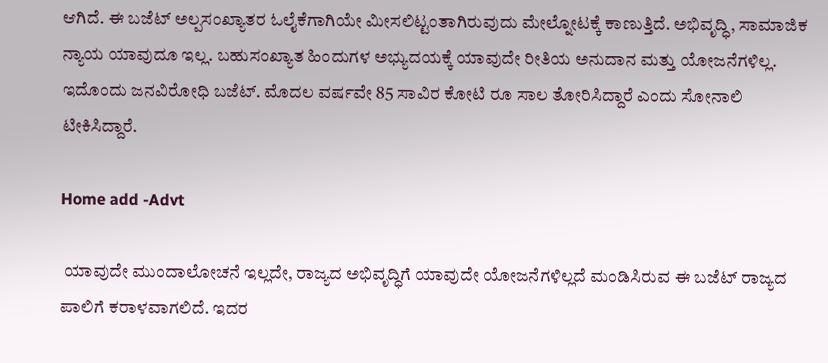ಆಗಿದೆ. ಈ ಬಜೆಟ್ ಅಲ್ಪಸಂಖ್ಯಾತರ ಓಲೈಕೆಗಾಗಿಯೇ ಮೀಸಲಿಟ್ಟಂತಾಗಿರುವುದು ಮೇಲ್ನೋಟಕ್ಕೆ ಕಾಣುತ್ತಿದೆ. ಅಭಿವೃದ್ಧಿ, ಸಾಮಾಜಿಕ ನ್ಯಾಯ ಯಾವುದೂ ಇಲ್ಲ. ಬಹುಸಂಖ್ಯಾತ ಹಿಂದುಗಳ ಅಭ್ಯುದಯಕ್ಕೆ ಯಾವುದೇ ರೀತಿಯ ಅನುದಾನ ಮತ್ತು ಯೋಜನೆಗಳಿಲ್ಲ. ಇದೊಂದು ಜನವಿರೋಧಿ ಬಜೆಟ್. ಮೊದಲ ವರ್ಷವೇ 85 ಸಾವಿರ ಕೋಟಿ ರೂ ಸಾಲ ತೋರಿಸಿದ್ದಾರೆ ಎಂದು ಸೋನಾಲಿ ಟೀಕಿಸಿದ್ದಾರೆ.

Home add -Advt

 ಯಾವುದೇ ಮುಂದಾಲೋಚನೆ ಇಲ್ಲದೇ, ರಾಜ್ಯದ ಅಭಿವೃದ್ಧಿಗೆ ಯಾವುದೇ ಯೋಜನೆಗಳಿಲ್ಲದೆ ಮಂಡಿಸಿರುವ ಈ ಬಜೆಟ್ ರಾಜ್ಯದ ಪಾಲಿಗೆ ಕರಾಳವಾಗಲಿದೆ. ಇದರ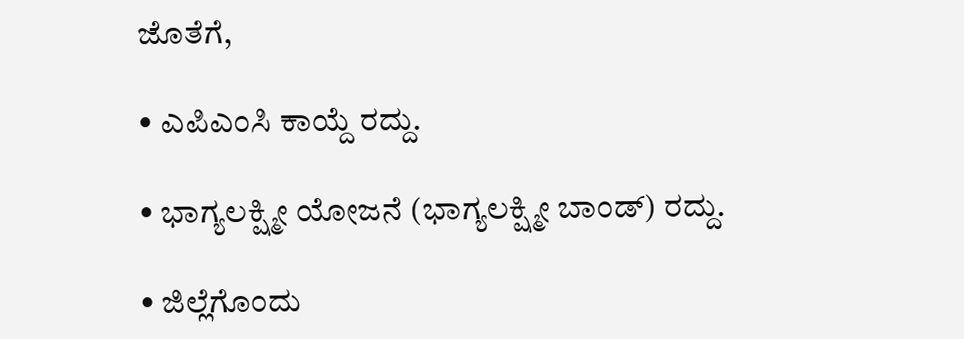ಜೊತೆಗೆ,

• ಎಪಿಎಂಸಿ ಕಾಯ್ದೆ ರದ್ದು.

• ಭಾಗ್ಯಲಕ್ಷ್ಮೀ ಯೋಜನೆ (ಭಾಗ್ಯಲಕ್ಷ್ಮೀ ಬಾಂಡ್) ರದ್ದು.

• ಜಿಲ್ಲೆಗೊಂದು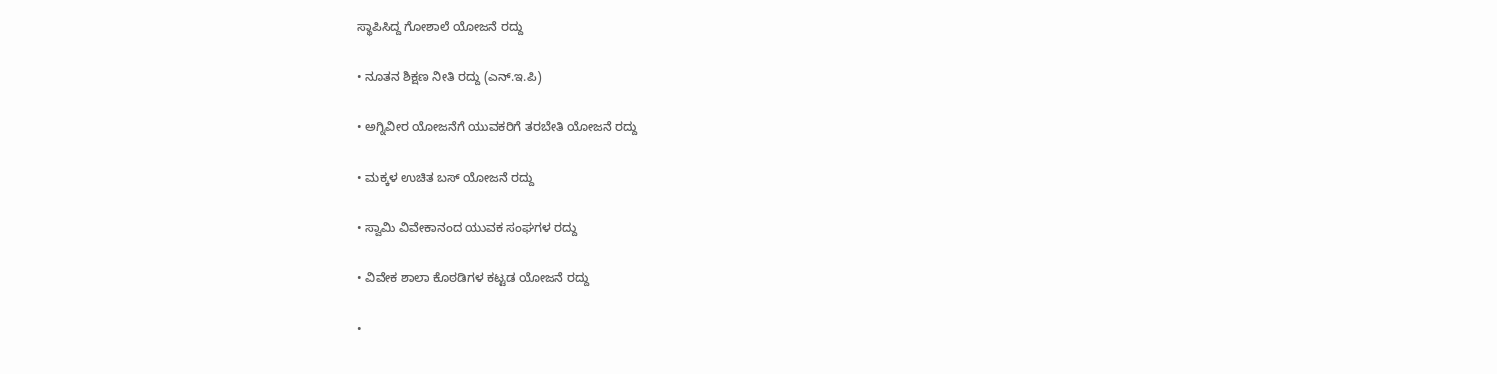ಸ್ಥಾಪಿಸಿದ್ದ ಗೋಶಾಲೆ ಯೋಜನೆ ರದ್ದು

• ನೂತನ ಶಿಕ್ಷಣ ನೀತಿ ರದ್ದು (ಎನ್.ಇ.ಪಿ)

• ಅಗ್ನಿವೀರ ಯೋಜನೆಗೆ ಯುವಕರಿಗೆ ತರಬೇತಿ ಯೋಜನೆ ರದ್ದು

• ಮಕ್ಕಳ ಉಚಿತ ಬಸ್ ಯೋಜನೆ ರದ್ದು

• ಸ್ವಾಮಿ ವಿವೇಕಾನಂದ ಯುವಕ ಸಂಘಗಳ ರದ್ದು

• ವಿವೇಕ ಶಾಲಾ ಕೊಠಡಿಗಳ ಕಟ್ಟಡ ಯೋಜನೆ ರದ್ದು

•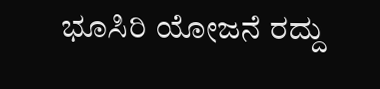ಭೂಸಿರಿ ಯೋಜನೆ ರದ್ದು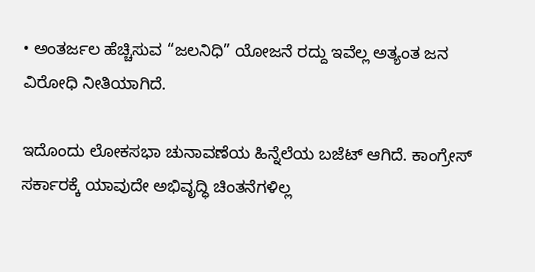• ಅಂತರ್ಜಲ ಹೆಚ್ಚಿಸುವ “ಜಲನಿಧಿ” ಯೋಜನೆ ರದ್ದು ಇವೆಲ್ಲ ಅತ್ಯಂತ ಜನ ವಿರೋಧಿ ನೀತಿಯಾಗಿದೆ.

ಇದೊಂದು ಲೋಕಸಭಾ ಚುನಾವಣೆಯ ಹಿನ್ನೆಲೆಯ ಬಜೆಟ್ ಆಗಿದೆ. ಕಾಂಗ್ರೇಸ್ ಸರ್ಕಾರಕ್ಕೆ ಯಾವುದೇ ಅಭಿವೃದ್ಧಿ ಚಿಂತನೆಗಳಿಲ್ಲ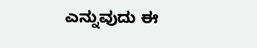ಎನ್ನುವುದು ಈ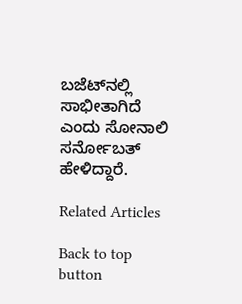ಬಜೆಟ್‌ನಲ್ಲಿ ಸಾಭೀತಾಗಿದೆ ಎಂದು ಸೋನಾಲಿ ಸರ್ನೋಬತ್ ಹೇಳಿದ್ದಾರೆ.

Related Articles

Back to top button